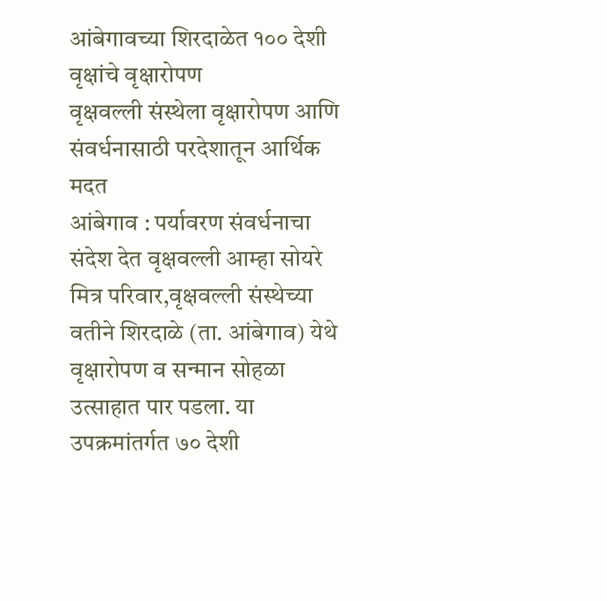आंबेगावच्या शिरदाळेत १०० देशी वृक्षांचे वृक्षारोपण
वृक्षवल्ली संस्थेला वृक्षारोपण आणि संवर्धनासाठी परदेशातून आर्थिक मदत
आंबेगाव : पर्यावरण संवर्धनाचा संदेश देत वृक्षवल्ली आम्हा सोयरे मित्र परिवार,वृक्षवल्ली संस्थेच्या वतीने शिरदाळे (ता. आंबेगाव) येथे वृक्षारोपण व सन्मान सोहळा उत्साहात पार पडला. या उपक्रमांतर्गत ७० देशी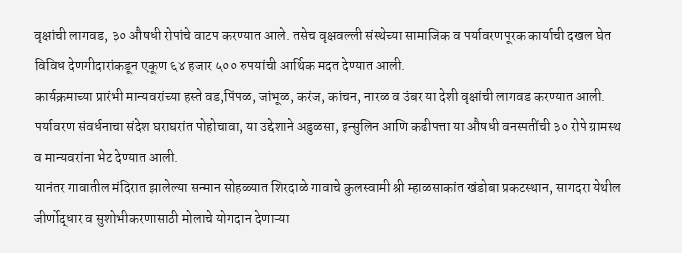वृक्षांची लागवड, ३० औषधी रोपांचे वाटप करण्यात आले. तसेच वृक्षवल्ली संस्थेच्या सामाजिक व पर्यावरणपूरक कार्याची दखल घेत विविध देणगीदारांकडून एकूण ६४ हजार ५०० रुपयांची आर्थिक मदत देण्यात आली.
कार्यक्रमाच्या प्रारंभी मान्यवरांच्या हस्ते वड,पिंपळ, जांभूळ, करंज, कांचन, नारळ व उंबर या देशी वृक्षांची लागवड करण्यात आली. पर्यावरण संवर्धनाचा संदेश घराघरांत पोहोचावा, या उद्देशाने अडुळसा, इन्सुलिन आणि कढीपत्ता या औषधी वनस्पतींची ३० रोपे ग्रामस्थ व मान्यवरांना भेट देण्यात आली.
यानंतर गावातील मंदिरात झालेल्या सन्मान सोहळ्यात शिरदाळे गावाचे कुलस्वामी श्री म्हाळसाकांत खंडोबा प्रकटस्थान, सागदरा येथील जीर्णोद्धार व सुशोभीकरणासाठी मोलाचे योगदान देणाऱ्या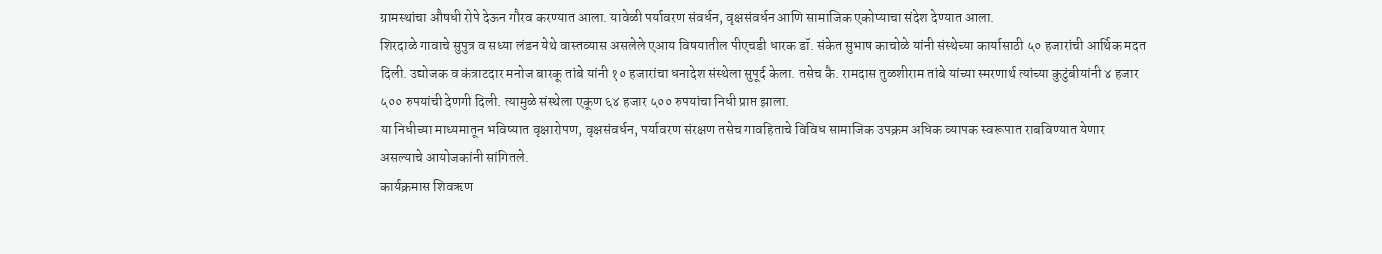ग्रामस्थांचा औषधी रोपे देऊन गौरव करण्यात आला. यावेळी पर्यावरण संवर्धन, वृक्षसंवर्धन आणि सामाजिक एकोप्याचा संदेश देण्यात आला.
शिरदाळे गावाचे सुपुत्र व सध्या लंडन येथे वास्तव्यास असलेले एआय विषयातील पीएचडी धारक डॉ. संकेत सुभाष काचोळे यांनी संस्थेच्या कार्यासाठी ५० हजारांची आर्थिक मदत दिली. उद्योजक व कंत्राटदार मनोज बारकू तांबे यांनी १० हजारांचा धनादेश संस्थेला सुपूर्द केला. तसेच कै. रामदास तुळशीराम तांबे यांच्या स्मरणार्थ त्यांच्या कुटुंबीयांनी ४ हजार ५०० रुपयांची देणगी दिली. त्यामुळे संस्थेला एकूण ६४ हजार ५०० रुपयांचा निधी प्राप्त झाला.
या निधीच्या माध्यमातून भविष्यात वृक्षारोपण, वृक्षसंवर्धन, पर्यावरण संरक्षण तसेच गावहिताचे विविध सामाजिक उपक्रम अधिक व्यापक स्वरूपात राबविण्यात येणार असल्याचे आयोजकांनी सांगितले.
कार्यक्रमास शिवऋण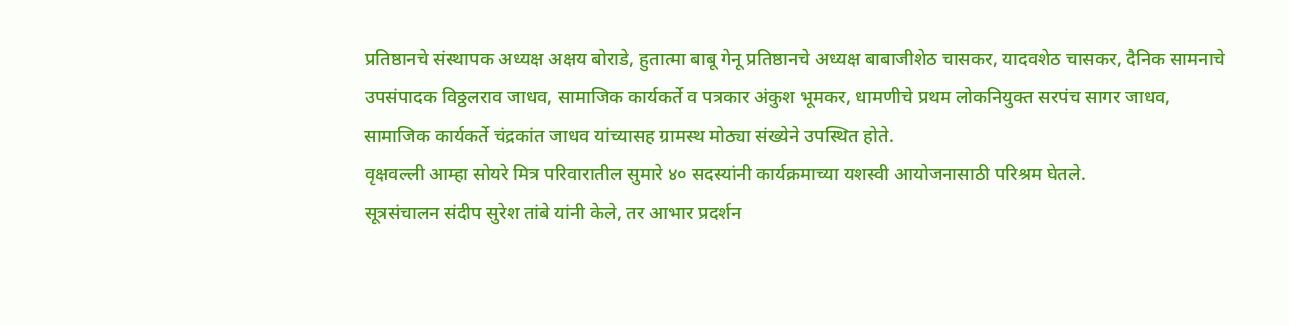प्रतिष्ठानचे संस्थापक अध्यक्ष अक्षय बोराडे, हुतात्मा बाबू गेनू प्रतिष्ठानचे अध्यक्ष बाबाजीशेठ चासकर, यादवशेठ चासकर, दैनिक सामनाचे उपसंपादक विठ्ठलराव जाधव, सामाजिक कार्यकर्ते व पत्रकार अंकुश भूमकर, धामणीचे प्रथम लोकनियुक्त सरपंच सागर जाधव, सामाजिक कार्यकर्ते चंद्रकांत जाधव यांच्यासह ग्रामस्थ मोठ्या संख्येने उपस्थित होते.
वृक्षवल्ली आम्हा सोयरे मित्र परिवारातील सुमारे ४० सदस्यांनी कार्यक्रमाच्या यशस्वी आयोजनासाठी परिश्रम घेतले.
सूत्रसंचालन संदीप सुरेश तांबे यांनी केले, तर आभार प्रदर्शन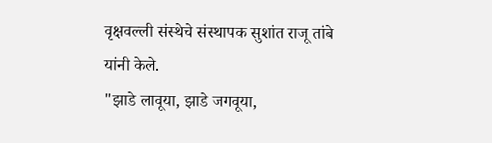वृक्षवल्ली संस्थेचे संस्थापक सुशांत राजू तांबे यांनी केले.
"झाडे लावूया, झाडे जगवूया,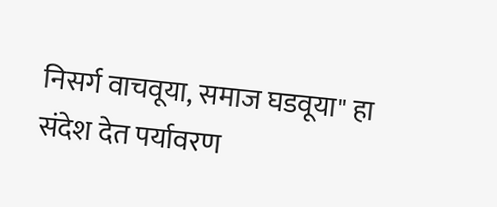निसर्ग वाचवूया, समाज घडवूया" हा संदेश देत पर्यावरण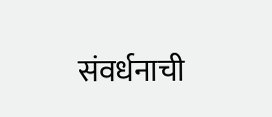संवर्धनाची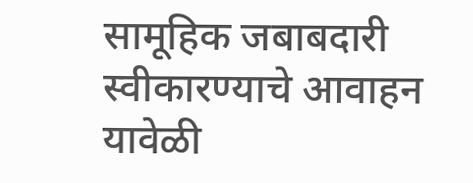सामूहिक जबाबदारी स्वीकारण्याचे आवाहन यावेळी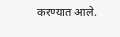करण्यात आले.